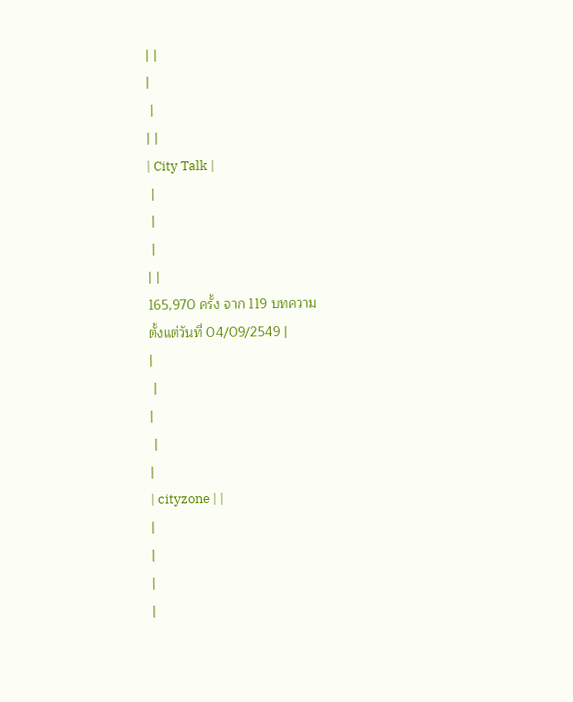| |
|
 |
| |
| City Talk |
 |
 |
 |
| |
165,970 ครั้ง จาก 119 บทความ
ตั้งแต่วันที่ 04/09/2549 |
|
 |
|
 |
|
| cityzone | |
|
|
|
|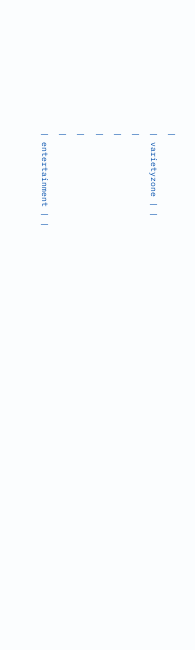|
| varietyzone | |
|
|
|
|
|
| entertainment | |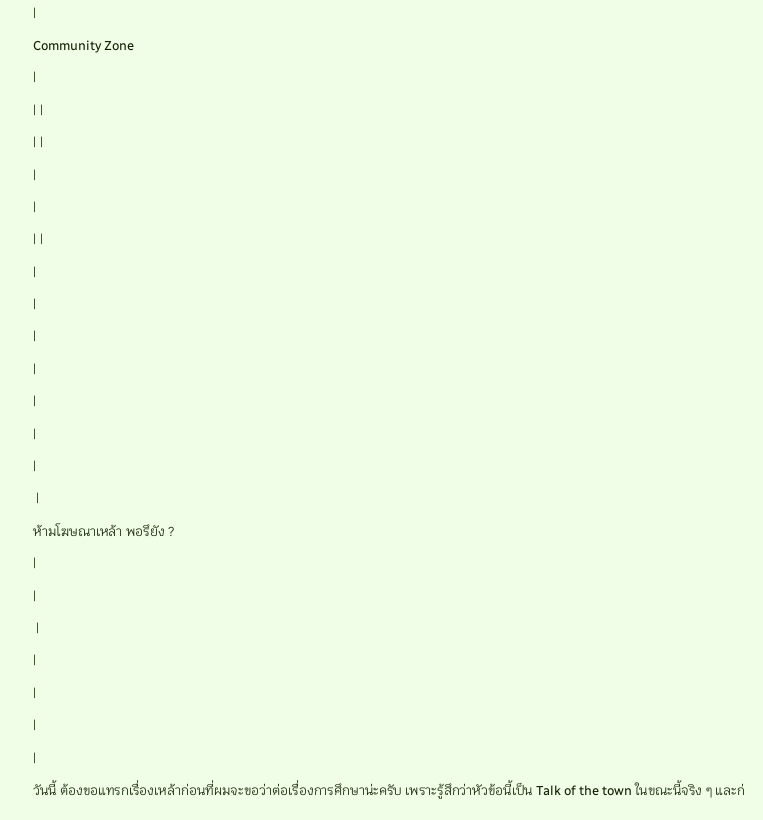|
Community Zone
|
| |
| |
|
|
| |
|
|
|
|
|
|
|
 |
ห้ามโฆษณาเหล้า พอรึยัง ?
|
|
 |
|
|
|
|
วันนี้ ต้องขอแทรกเรื่องเหล้าก่อนที่ผมจะขอว่าต่อเรื่องการศึกษาน่ะครับ เพราะรู้สึกว่าหัวข้อนี้เป็น Talk of the town ในขณะนี้จริง ๆ และก่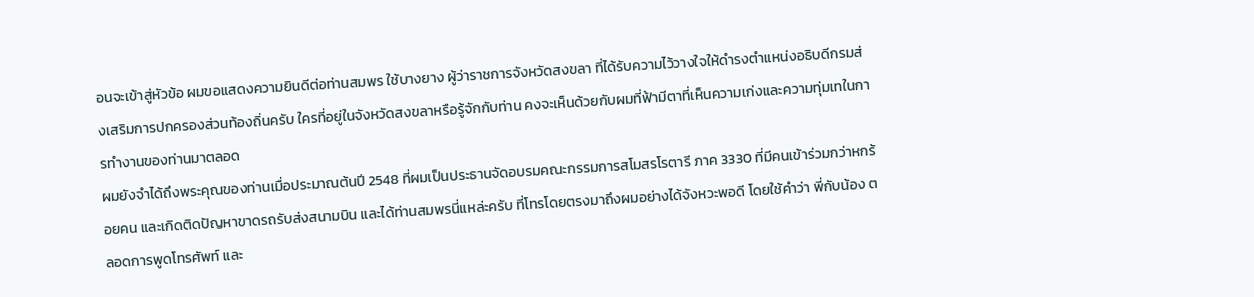อนจะเข้าสู่หัวข้อ ผมขอแสดงความยินดีต่อท่านสมพร ใช้บางยาง ผู้ว่าราชการจังหวัดสงขลา ที่ได้รับความไว้วางใจให้ดำรงตำแหน่งอธิบดีกรมส่งเสริมการปกครองส่วนท้องถิ่นครับ ใครที่อยู่ในจังหวัดสงขลาหรือรู้จักกับท่าน คงจะเห็นด้วยกับผมที่ฟ้ามีตาที่เห็นความเก่งและความทุ่มเทในการทำงานของท่านมาตลอด
ผมยังจำได้ถึงพระคุณของท่านเมื่อประมาณต้นปี 2548 ที่ผมเป็นประธานจัดอบรมคณะกรรมการสโมสรโรตารี ภาค 3330 ที่มีคนเข้าร่วมกว่าหกร้อยคน และเกิดติดปัญหาขาดรถรับส่งสนามบิน และได้ท่านสมพรนี่แหล่ะครับ ที่โทรโดยตรงมาถึงผมอย่างได้จังหวะพอดี โดยใช้คำว่า พี่กับน้อง ตลอดการพูดโทรศัพท์ และ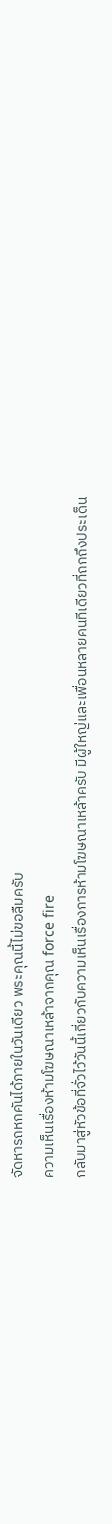จัดหารถหกคันได้ภายในวันเดียว พระคุณนี้ไม่ขอลืมครับ
ความเห็นเรื่องห้ามโฆษณาเหล้าจากคุณ force fire
กลับมาสู่หัวข้อที่จั่วไว้วันนี้เกี่ยวกับความเห็นเรื่องการห้ามโฆษณาเหล้าครับ มีผู้ใหญ่และเพื่อนหลายคนทีเดียวที่ถกถึงประเด็น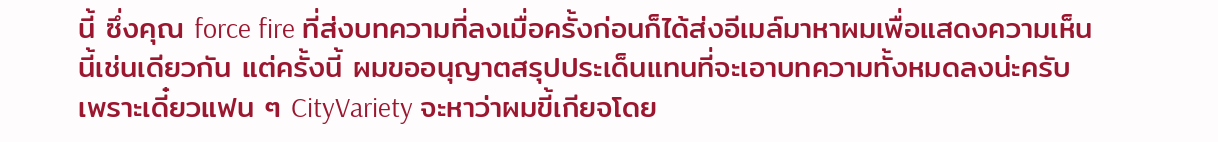นี้ ซึ่งคุณ force fire ที่ส่งบทความที่ลงเมื่อครั้งก่อนก็ได้ส่งอีเมล์มาหาผมเพื่อแสดงความเห็นนี้เช่นเดียวกัน แต่ครั้งนี้ ผมขออนุญาตสรุปประเด็นแทนที่จะเอาบทความทั้งหมดลงน่ะครับ เพราะเดี๋ยวแฟน ๆ CityVariety จะหาว่าผมขี้เกียจโดย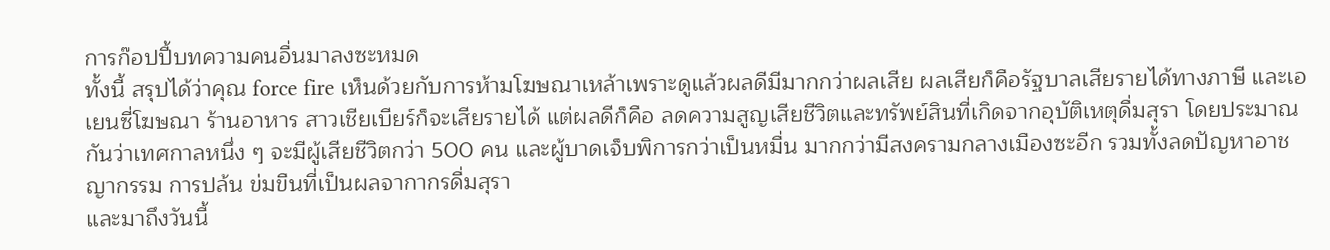การก๊อปปี้บทความคนอื่นมาลงซะหมด
ทั้งนี้ สรุปได้ว่าคุณ force fire เห็นด้วยกับการห้ามโฆษณาเหล้าเพราะดูแล้วผลดีมีมากกว่าผลเสีย ผลเสียก็คือรัฐบาลเสียรายได้ทางภาษี และเอเยนซี่โฆษณา ร้านอาหาร สาวเชียเบียร์ก็จะเสียรายได้ แต่ผลดีก็คือ ลดความสูญเสียชีวิตและทรัพย์สินที่เกิดจากอุบัติเหตุดื่มสุรา โดยประมาณกันว่าเทศกาลหนึ่ง ๆ จะมีผู้เสียชีวิตกว่า 500 คน และผู้บาดเจ็บพิการกว่าเป็นหมื่น มากกว่ามีสงครามกลางเมืองซะอีก รวมทั้งลดปัญหาอาชญากรรม การปล้น ข่มขืนที่เป็นผลจากากรดื่มสุรา
และมาถึงวันนี้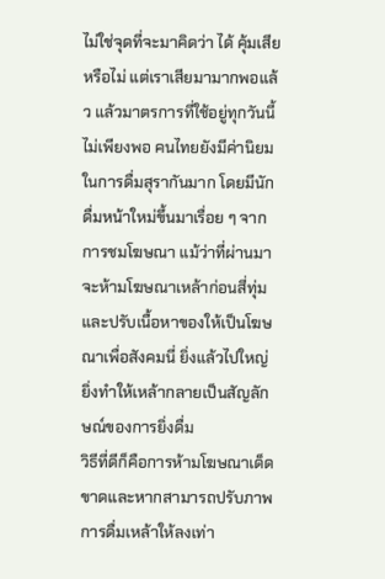ไม่ใช่จุดที่จะมาคิดว่า ได้ คุ้มเสียหรือไม่ แต่เราเสียมามากพอแล้ว แล้วมาตรการที่ใช้อยู่ทุกวันนี้ ไม่เพียงพอ คนไทยยังมีค่านิยมในการดื่มสุรากันมาก โดยมีนักดื่มหน้าใหม่ขึ้นมาเรื่อย ๆ จากการชมโฆษณา แม้ว่าที่ผ่านมาจะห้ามโฆษณาเหล้าก่อนสี่ทุ่มและปรับเนื้อหาของให้เป็นโฆษณาเพื่อสังคมนี่ ยิ่งแล้วไปใหญ่ ยิ่งทำให้เหล้ากลายเป็นสัญลักษณ์ของการยิ่งดื่ม
วิธีที่ดีก็คือการห้ามโฆษณาเด็ดขาดและหากสามารถปรับภาพการดื่มเหล้าให้ลงเท่า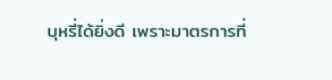บุหรี่ได้ยิ่งดี เพราะมาตรการที่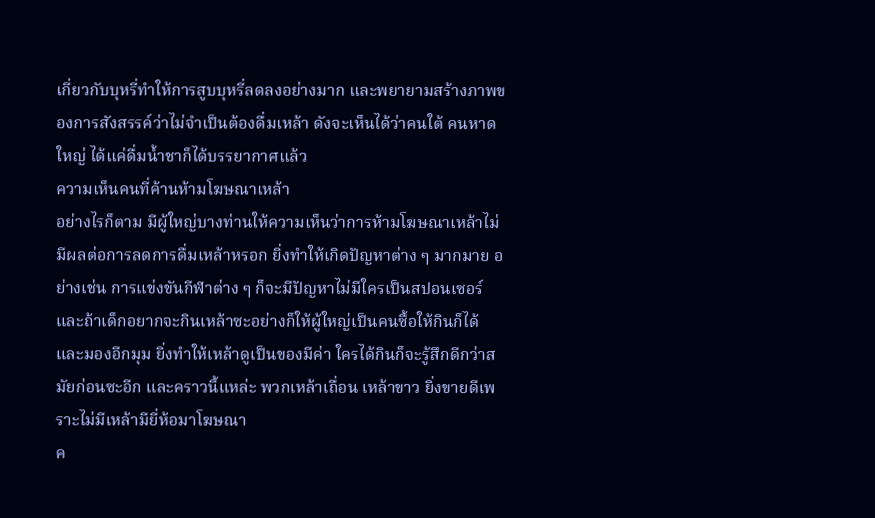เกี่ยวกับบุหรี่ทำให้การสูบบุหรี่ลดลงอย่างมาก และพยายามสร้างภาพของการสังสรรค์ว่าไม่จำเป็นต้องดื่มเหล้า ดังจะเห็นได้ว่าคนใต้ คนหาดใหญ่ ได้แค่ดื่มน้ำชาก็ได้บรรยากาศแล้ว
ความเห็นคนที่ค้านห้ามโฆษณาเหล้า
อย่างไรก็ตาม มีผู้ใหญ่บางท่านให้ความเห็นว่าการห้ามโฆษณาเหล้าไม่มีผลต่อการลดการดื่มเหล้าหรอก ยิ่งทำให้เกิดปัญหาต่าง ๆ มากมาย อย่างเช่น การแข่งขันกีฬาต่าง ๆ ก็จะมีปัญหาไม่มีใครเป็นสปอนเซอร์ และถ้าเด็กอยากจะกินเหล้าซะอย่างก็ให้ผู้ใหญ่เป็นคนซื้อให้กินก็ได้ และมองอีกมุม ยิ่งทำให้เหล้าดูเป็นของมีค่า ใครได้กินก็จะรู้สึกดีกว่าสมัยก่อนซะอีก และคราวนี้แหล่ะ พวกเหล้าเถื่อน เหล้าขาว ยิ่งขายดีเพราะไม่มีเหล้ามียี่ห้อมาโฆษณา
ค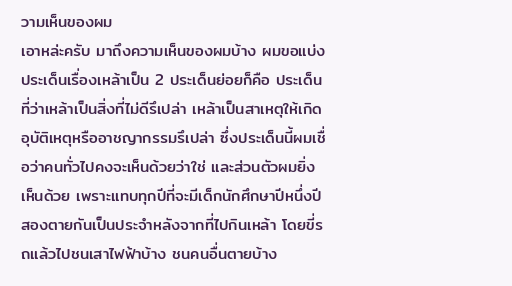วามเห็นของผม
เอาหล่ะครับ มาถึงความเห็นของผมบ้าง ผมขอแบ่งประเด็นเรื่องเหล้าเป็น 2 ประเด็นย่อยก็คือ ประเด็นที่ว่าเหล้าเป็นสิ่งที่ไม่ดีรึเปล่า เหล้าเป็นสาเหตุให้เกิดอุบัติเหตุหรืออาชญากรรมรึเปล่า ซึ่งประเด็นนี้ผมเชื่อว่าคนทั่วไปคงจะเห็นด้วยว่าใช่ และส่วนตัวผมยิ่งเห็นด้วย เพราะแทบทุกปีที่จะมีเด็กนักศึกษาปีหนึ่งปีสองตายกันเป็นประจำหลังจากที่ไปกินเหล้า โดยขี่รถแล้วไปชนเสาไฟฟ้าบ้าง ชนคนอื่นตายบ้าง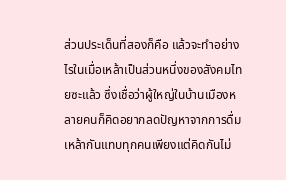ส่วนประเด็นที่สองก็คือ แล้วจะทำอย่างไรในเมื่อเหล้าเป็นส่วนหนึ่งของสังคมไทยซะแล้ว ซึ่งเชื่อว่าผู้ใหญ่ในบ้านเมืองหลายคนก็คิดอยากลดปัญหาจากการดื่มเหล้ากันแทบทุกคนเพียงแต่คิดกันไม่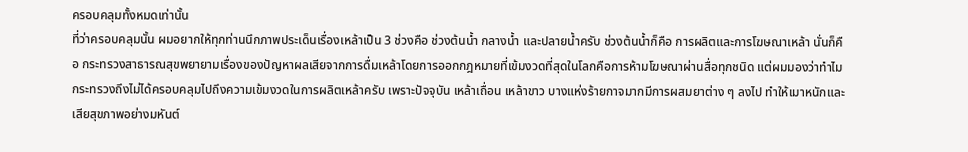ครอบคลุมทั้งหมดเท่านั้น
ที่ว่าครอบคลุมนั้น ผมอยากให้ทุกท่านนึกภาพประเด็นเรื่องเหล้าเป็น 3 ช่วงคือ ช่วงต้นน้ำ กลางน้ำ และปลายน้ำครับ ช่วงต้นน้ำก็คือ การผลิตและการโฆษณาเหล้า นั่นก็คือ กระทรวงสาธารณสุขพยายามเรื่องของปัญหาผลเสียจากการดื่มเหล้าโดยการออกกฎหมายที่เข้มงวดที่สุดในโลกคือการห้ามโฆษณาผ่านสื่อทุกชนิด แต่ผมมองว่าทำไมกระทรวงถึงไม่ได้ครอบคลุมไปถึงความเข้มงวดในการผลิตเหล้าครับ เพราะปัจจุบัน เหล้าเถื่อน เหล้าขาว บางแห่งร้ายกาจมากมีการผสมยาต่าง ๆ ลงไป ทำให้เมาหนักและเสียสุขภาพอย่างมหันต์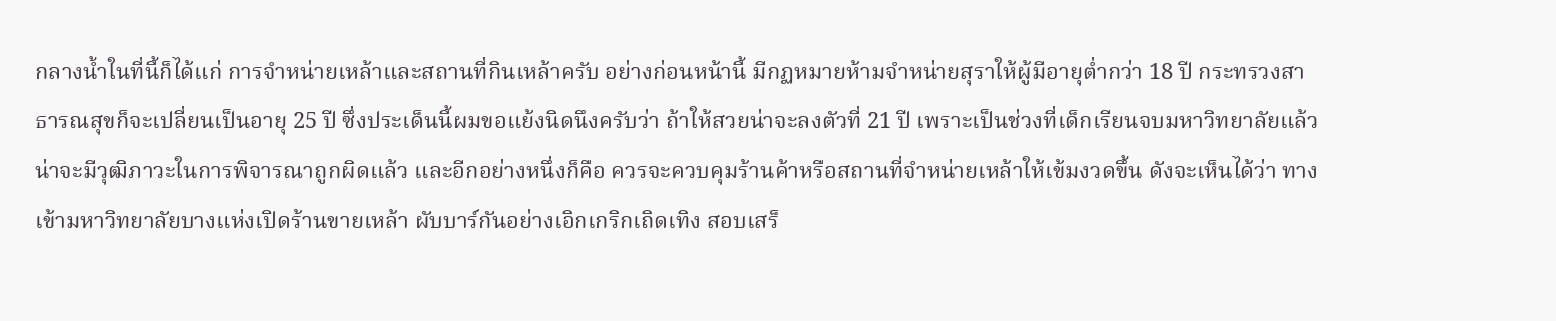กลางน้ำในที่นี้ก็ได้แก่ การจำหน่ายเหล้าและสถานที่กินเหล้าครับ อย่างก่อนหน้านี้ มีกฏหมายห้ามจำหน่ายสุราให้ผู้มีอายุต่ำกว่า 18 ปี กระทรวงสาธารณสุขก็จะเปลี่ยนเป็นอายุ 25 ปี ซึ่งประเด็นนี้ผมขอแย้งนิดนึงครับว่า ถ้าให้สวยน่าจะลงตัวที่ 21 ปี เพราะเป็นช่วงที่เด็กเรียนจบมหาวิทยาลัยแล้ว น่าจะมีวุฒิภาวะในการพิจารณาถูกผิดแล้ว และอีกอย่างหนึ่งก็คือ ควรจะควบคุมร้านค้าหรือสถานที่จำหน่ายเหล้าให้เข้มงวดขึ้น ดังจะเห็นได้ว่า ทางเข้ามหาวิทยาลัยบางแห่งเปิดร้านขายเหล้า ผับบาร์กันอย่างเอิกเกริกเถิดเทิง สอบเสร็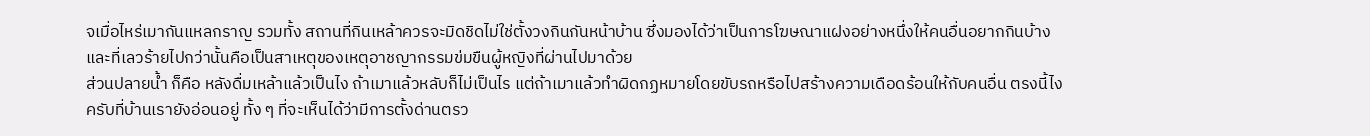จเมื่อไหร่เมากันแหลกราญ รวมทั้ง สถานที่กินเหล้าควรจะมิดชิดไม่ใช่ตั้งวงกินกันหน้าบ้าน ซึ่งมองได้ว่าเป็นการโฆษณาแฝงอย่างหนึ่งให้คนอื่นอยากกินบ้าง และที่เลวร้ายไปกว่านั้นคือเป็นสาเหตุของเหตุอาชญากรรมข่มขืนผู้หญิงที่ผ่านไปมาด้วย
ส่วนปลายน้ำ ก็คือ หลังดื่มเหล้าแล้วเป็นไง ถ้าเมาแล้วหลับก็ไม่เป็นไร แต่ถ้าเมาแล้วทำผิดกฏหมายโดยขับรถหรือไปสร้างความเดือดร้อนให้กับคนอื่น ตรงนี้ไงครับที่บ้านเรายังอ่อนอยู่ ทั้ง ๆ ที่จะเห็นได้ว่ามีการตั้งด่านตรว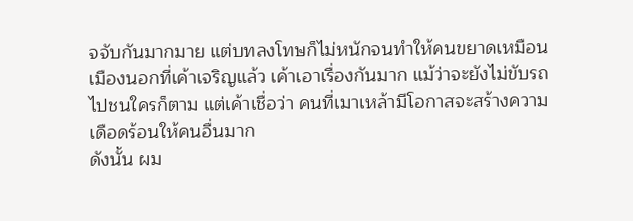จจับกันมากมาย แต่บทลงโทษก็ไม่หนักจนทำให้คนขยาดเหมือนเมืองนอกที่เค้าเจริญแล้ว เค้าเอาเรื่องกันมาก แม้ว่าจะยังไม่ขับรถไปชนใครก็ตาม แต่เค้าเชื่อว่า คนที่เมาเหล้ามีโอกาสจะสร้างความเดือดร้อนให้คนอื่นมาก
ดังนั้น ผม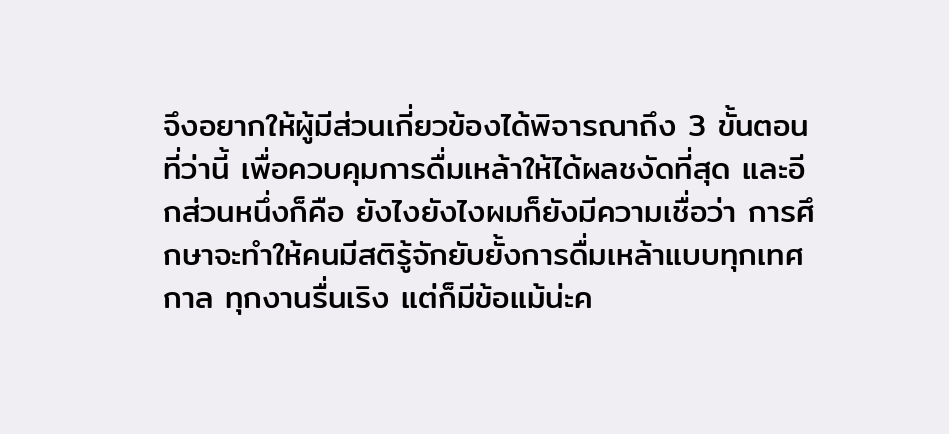จึงอยากให้ผู้มีส่วนเกี่ยวข้องได้พิจารณาถึง 3 ขั้นตอนที่ว่านี้ เพื่อควบคุมการดื่มเหล้าให้ได้ผลชงัดที่สุด และอีกส่วนหนึ่งก็คือ ยังไงยังไงผมก็ยังมีความเชื่อว่า การศึกษาจะทำให้คนมีสติรู้จักยับยั้งการดื่มเหล้าแบบทุกเทศกาล ทุกงานรื่นเริง แต่ก็มีข้อแม้น่ะค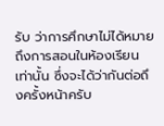รับ ว่าการศึกษาไม่ได้หมายถึงการสอนในห้องเรียนเท่านั้น ซึ่งจะได้ว่ากันต่อถึงครั้งหน้าครับ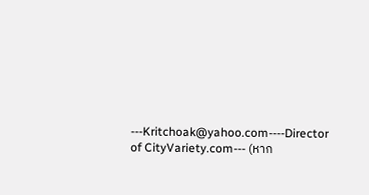---Kritchoak@yahoo.com----Director of CityVariety.com--- (หาก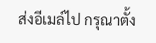ส่งอีเมล์ไป กรุณาตั้ง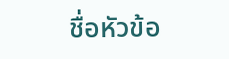ชื่อหัวข้อ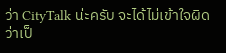ว่า CityTalk น่ะครับ จะได้ไม่เข้าใจผิดว่าเป็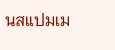นสแปมเม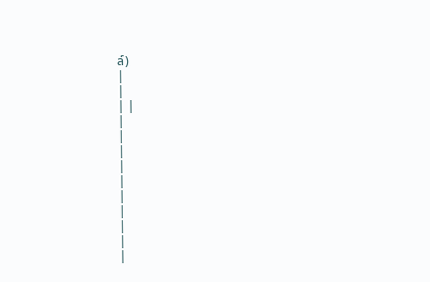ล์)
|
|
| |
|
|
|
|
|
|
|
|
|
|